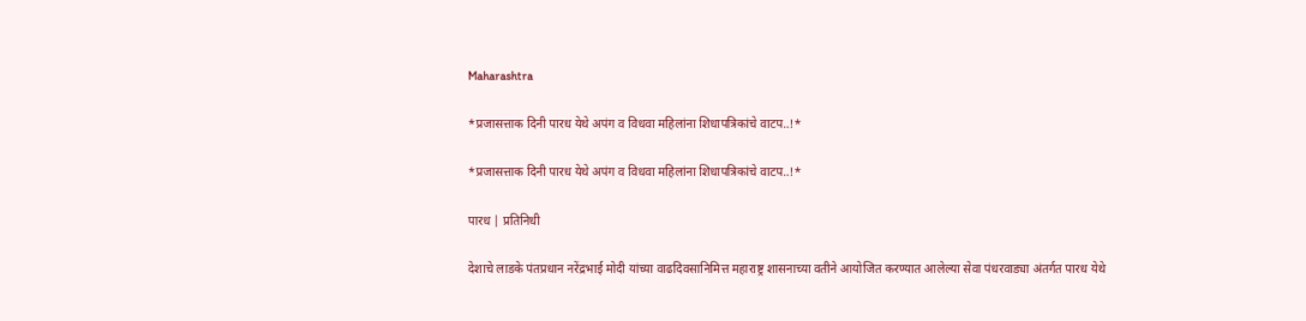Maharashtra

*प्रजासत्ताक दिनी पारध येथे अपंग व विधवा महिलांना शिधापत्रिकांचे वाटप..!*

*प्रजासत्ताक दिनी पारध येथे अपंग व विधवा महिलांना शिधापत्रिकांचे वाटप..!*

पारध | प्रतिनिधी

देशाचे लाडके पंतप्रधान नरेंद्रभाई मोदी यांच्या वाढदिवसानिमित्त महाराष्ट्र शासनाच्या वतीने आयोजित करण्यात आलेल्या सेवा पंधरवाड्या अंतर्गत पारध येथे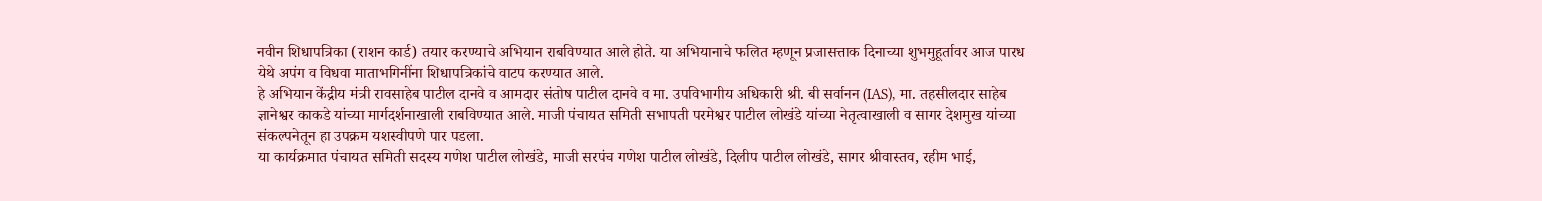नवीन शिधापत्रिका (राशन कार्ड) तयार करण्याचे अभियान राबविण्यात आले होते. या अभियानाचे फलित म्हणून प्रजासत्ताक दिनाच्या शुभमुहूर्तावर आज पारध येथे अपंग व विधवा माताभगिनींना शिधापत्रिकांचे वाटप करण्यात आले.
हे अभियान केंद्रीय मंत्री रावसाहेब पाटील दानवे व आमदार संतोष पाटील दानवे व मा. उपविभागीय अधिकारी श्री. बी सर्वानन (IAS), मा. तहसीलदार साहेब ज्ञानेश्वर काकडे यांच्या मार्गदर्शनाखाली राबविण्यात आले. माजी पंचायत समिती सभापती परमेश्वर पाटील लोखंडे यांच्या नेतृत्वाखाली व सागर देशमुख यांच्या संकल्पनेतून हा उपक्रम यशस्वीपणे पार पडला.
या कार्यक्रमात पंचायत समिती सदस्य गणेश पाटील लोखंडे, माजी सरपंच गणेश पाटील लोखंडे, दिलीप पाटील लोखंडे, सागर श्रीवास्तव, रहीम भाई,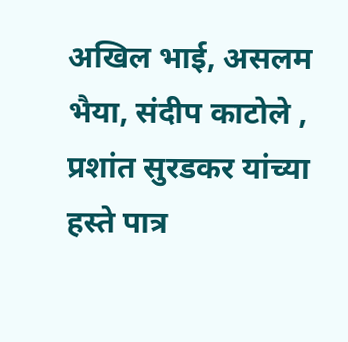अखिल भाई, असलम भैया, संदीप काटोले , प्रशांत सुरडकर यांच्या हस्ते पात्र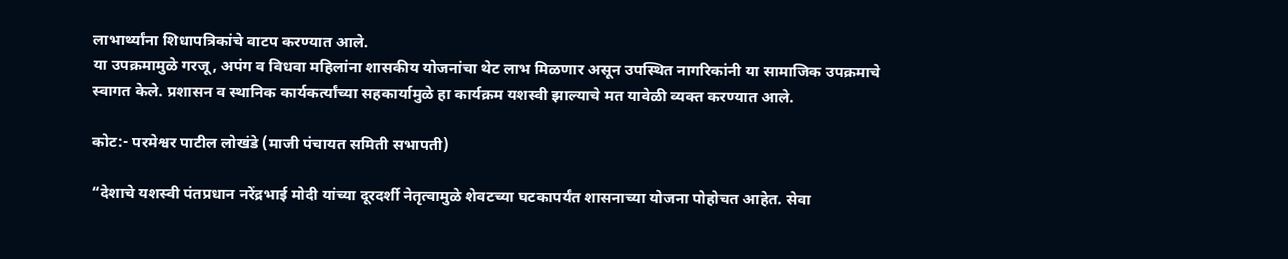लाभार्थ्यांना शिधापत्रिकांचे वाटप करण्यात आले.
या उपक्रमामुळे गरजू, अपंग व विधवा महिलांना शासकीय योजनांचा थेट लाभ मिळणार असून उपस्थित नागरिकांनी या सामाजिक उपक्रमाचे स्वागत केले. प्रशासन व स्थानिक कार्यकर्त्यांच्या सहकार्यामुळे हा कार्यक्रम यशस्वी झाल्याचे मत यावेळी व्यक्त करण्यात आले.

कोट:- परमेश्वर पाटील लोखंडे (माजी पंचायत समिती सभापती)

“देशाचे यशस्वी पंतप्रधान नरेंद्रभाई मोदी यांच्या दूरदर्शी नेतृत्वामुळे शेवटच्या घटकापर्यंत शासनाच्या योजना पोहोचत आहेत. सेवा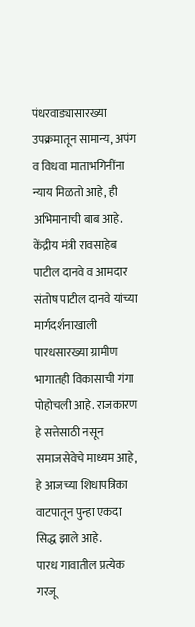पंधरवाड्यासारख्या उपक्रमातून सामान्य, अपंग व विधवा माताभगिनींना न्याय मिळतो आहे, ही अभिमानाची बाब आहे.
केंद्रीय मंत्री रावसाहेब पाटील दानवे व आमदार संतोष पाटील दानवे यांच्या मार्गदर्शनाखाली पारधसारख्या ग्रामीण भागातही विकासाची गंगा पोहोचली आहे. राजकारण हे सत्तेसाठी नसून समाजसेवेचे माध्यम आहे, हे आजच्या शिधापत्रिका वाटपातून पुन्हा एकदा सिद्ध झाले आहे.
पारध गावातील प्रत्येक गरजू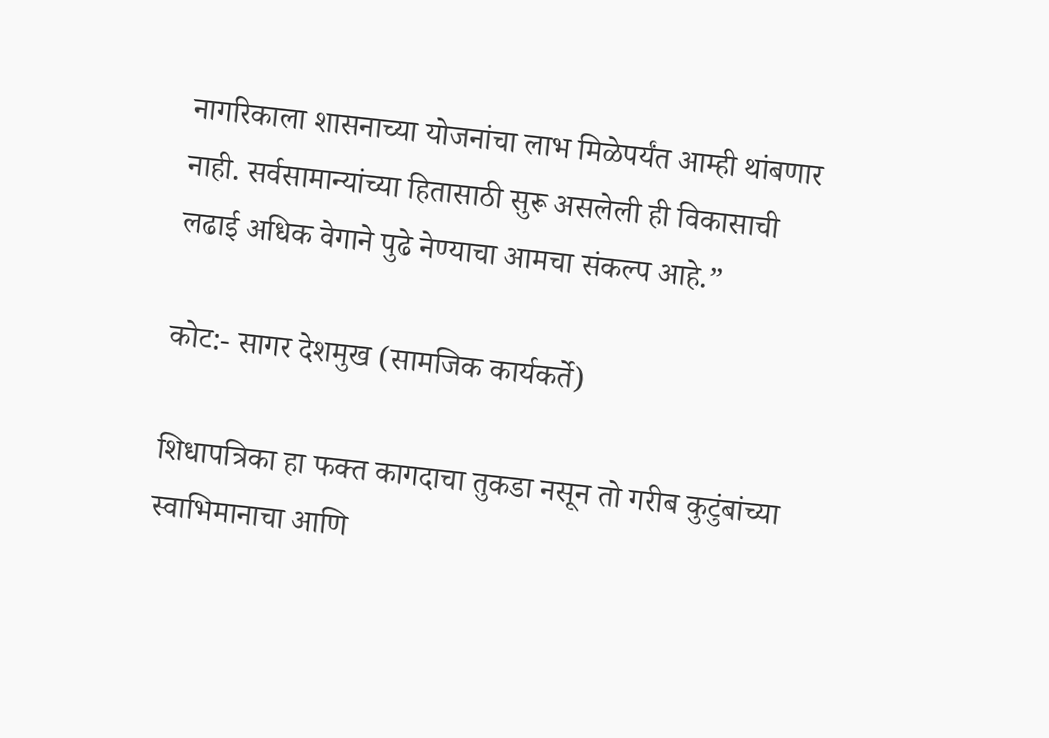नागरिकाला शासनाच्या योजनांचा लाभ मिळेपर्यंत आम्ही थांबणार नाही. सर्वसामान्यांच्या हितासाठी सुरू असलेली ही विकासाची लढाई अधिक वेगाने पुढे नेण्याचा आमचा संकल्प आहे.”

कोट:- सागर देशमुख (सामजिक कार्यकर्ते)

शिधापत्रिका हा फक्त कागदाचा तुकडा नसून तो गरीब कुटुंबांच्या स्वाभिमानाचा आणि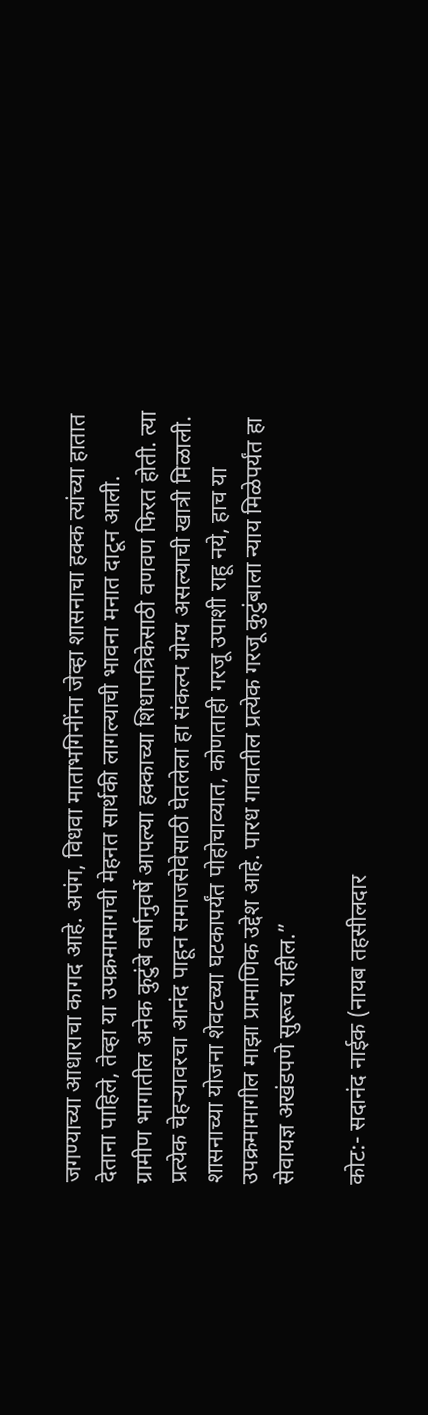जगण्याच्या आधाराचा कागद आहे. अपंग, विधवा माताभगिनींना जेव्हा शासनाचा हक्क त्यांच्या हातात देताना पाहिले, तेव्हा या उपक्रमामागची मेहनत सार्थकी लागल्याची भावना मनात दाटून आली.
ग्रामीण भागातील अनेक कुटुंबे वर्षानुवर्षे आपल्या हक्काच्या शिधापत्रिकेसाठी वणवण फिरत होती. त्या प्रत्येक चेहऱ्यावरचा आनंद पाहून समाजसेवेसाठी घेतलेला हा संकल्प योग्य असल्याची खात्री मिळाली.
शासनाच्या योजना शेवटच्या घटकापर्यंत पोहोचाव्यात, कोणताही गरजू उपाशी राहू नये, हाच या उपक्रमामागील माझा प्रामाणिक उद्देश आहे. पारध गावातील प्रत्येक गरजू कुटुंबाला न्याय मिळेपर्यंत हा सेवायज्ञ अखंडपणे सुरूच राहील.”

कोट:- सदानंद नाईक (नायब तहसीलदार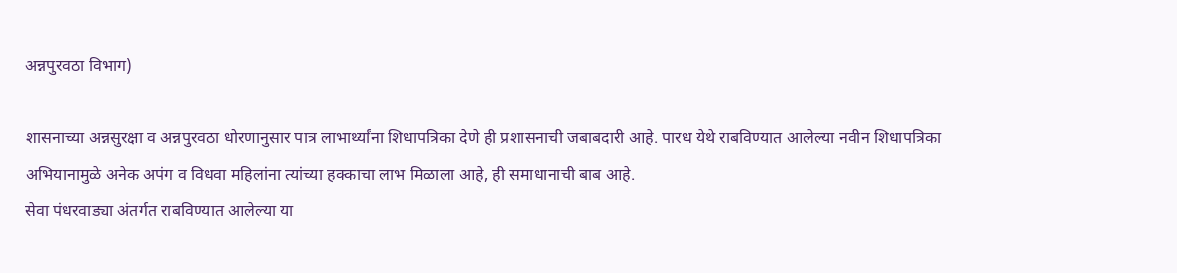अन्नपुरवठा विभाग)

शासनाच्या अन्नसुरक्षा व अन्नपुरवठा धोरणानुसार पात्र लाभार्थ्यांना शिधापत्रिका देणे ही प्रशासनाची जबाबदारी आहे. पारध येथे राबविण्यात आलेल्या नवीन शिधापत्रिका अभियानामुळे अनेक अपंग व विधवा महिलांना त्यांच्या हक्काचा लाभ मिळाला आहे, ही समाधानाची बाब आहे.
सेवा पंधरवाड्या अंतर्गत राबविण्यात आलेल्या या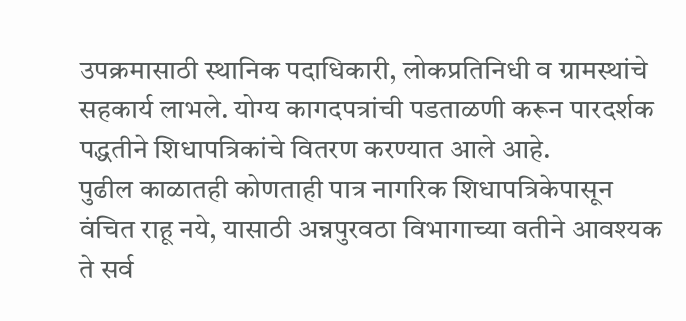उपक्रमासाठी स्थानिक पदाधिकारी, लोकप्रतिनिधी व ग्रामस्थांचे सहकार्य लाभले. योग्य कागदपत्रांची पडताळणी करून पारदर्शक पद्धतीने शिधापत्रिकांचे वितरण करण्यात आले आहे.
पुढील काळातही कोणताही पात्र नागरिक शिधापत्रिकेपासून वंचित राहू नये, यासाठी अन्नपुरवठा विभागाच्या वतीने आवश्यक ते सर्व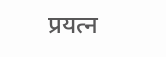प्रयत्न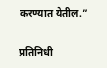करण्यात येतील.”

प्रतिनिधी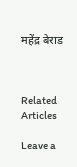महेंद्र बेराड



Related Articles

Leave a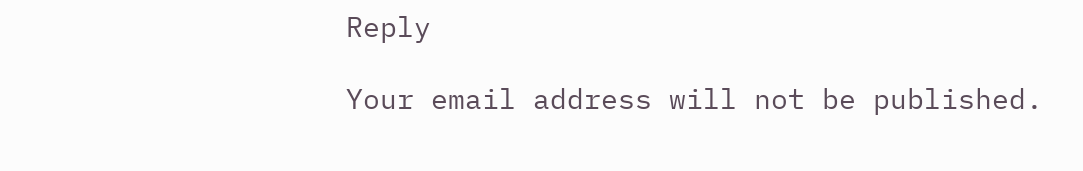Reply

Your email address will not be published.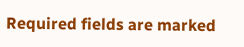Required fields are marked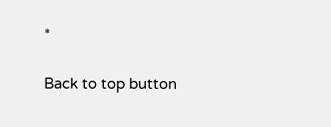*

Back to top button